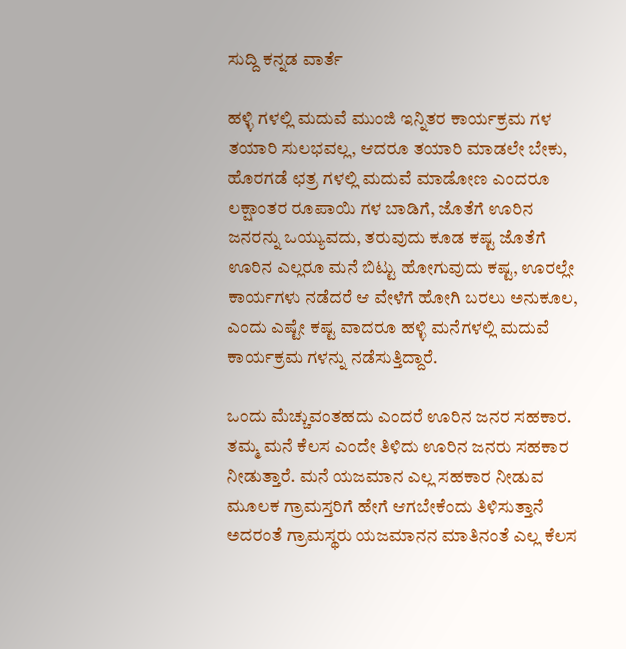ಸುದ್ದಿ ಕನ್ನಡ ವಾರ್ತೆ

ಹಳ್ಳಿ ಗಳಲ್ಲಿ ಮದುವೆ ಮುಂಜಿ ಇನ್ನಿತರ ಕಾರ್ಯಕ್ರಮ ಗಳ ತಯಾರಿ ಸುಲಭವಲ್ಲ, ಆದರೂ ತಯಾರಿ ಮಾಡಲೇ ಬೇಕು, ಹೊರಗಡೆ ಛತ್ರ ಗಳಲ್ಲಿ ಮದುವೆ ಮಾಡೋಣ ಎಂದರೂ ಲಕ್ಷಾಂತರ ರೂಪಾಯಿ ಗಳ ಬಾಡಿಗೆ, ಜೊತೆಗೆ ಊರಿನ ಜನರನ್ನು ಒಯ್ಯುವದು, ತರುವುದು ಕೂಡ ಕಷ್ಟ ಜೊತೆಗೆ ಊರಿನ ಎಲ್ಲರೂ ಮನೆ ಬಿಟ್ಟು ಹೋಗುವುದು ಕಷ್ಟ, ಊರಲ್ಲೇ ಕಾರ್ಯಗಳು ನಡೆದರೆ ಆ ವೇಳೆಗೆ ಹೋಗಿ ಬರಲು ಅನುಕೂಲ, ಎಂದು ಎಷ್ಟೇ ಕಷ್ಟ ವಾದರೂ ಹಳ್ಳಿ ಮನೆಗಳಲ್ಲಿ ಮದುವೆ ಕಾರ್ಯಕ್ರಮ ಗಳನ್ನು ನಡೆಸುತ್ತಿದ್ದಾರೆ.

ಒಂದು ಮೆಚ್ಚುವಂತಹದು ಎಂದರೆ ಊರಿನ ಜನರ ಸಹಕಾರ. ತಮ್ಮ ಮನೆ ಕೆಲಸ ಎಂದೇ ತಿಳಿದು ಊರಿನ ಜನರು ಸಹಕಾರ ನೀಡುತ್ತಾರೆ. ಮನೆ ಯಜಮಾನ ಎಲ್ಲ ಸಹಕಾರ ನೀಡುವ ಮೂಲಕ ಗ್ರಾಮಸ್ತರಿಗೆ ಹೇಗೆ ಆಗಬೇಕೆಂದು ತಿಳಿಸುತ್ತಾನೆ ಅದರಂತೆ ಗ್ರಾಮಸ್ಥರು ಯಜಮಾನನ ಮಾತಿನಂತೆ ಎಲ್ಲ ಕೆಲಸ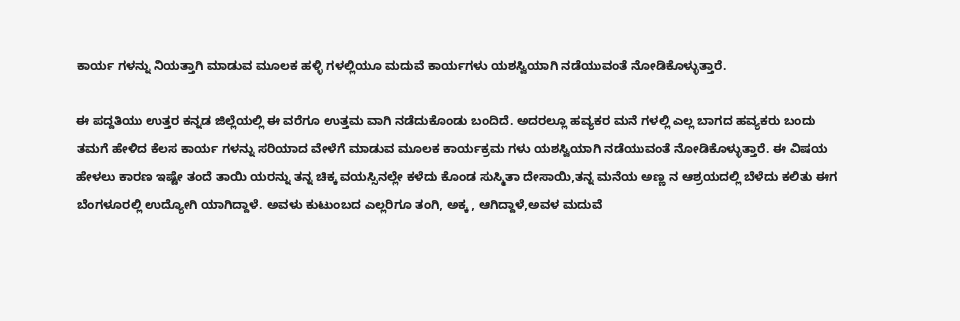ಕಾರ್ಯ ಗಳನ್ನು ನಿಯತ್ತಾಗಿ ಮಾಡುವ ಮೂಲಕ ಹಳ್ಳಿ ಗಳಲ್ಲಿಯೂ ಮದುವೆ ಕಾರ್ಯಗಳು ಯಶಸ್ವಿಯಾಗಿ ನಡೆಯುವಂತೆ ನೋಡಿಕೊಳ್ಳುತ್ತಾರೆ.

ಈ ಪದ್ದತಿಯು ಉತ್ತರ ಕನ್ನಡ ಜಿಲ್ಲೆಯಲ್ಲಿ ಈ ವರೆಗೂ ಉತ್ತಮ ವಾಗಿ ನಡೆದುಕೊಂಡು ಬಂದಿದೆ. ಅದರಲ್ಲೂ ಹವ್ಯಕರ ಮನೆ ಗಳಲ್ಲಿ ಎಲ್ಲ ಬಾಗದ ಹವ್ಯಕರು ಬಂದು ತಮಗೆ ಹೇಳಿದ ಕೆಲಸ ಕಾರ್ಯ ಗಳನ್ನು ಸರಿಯಾದ ವೇಳೆಗೆ ಮಾಡುವ ಮೂಲಕ ಕಾರ್ಯಕ್ರಮ ಗಳು ಯಶಸ್ವಿಯಾಗಿ ನಡೆಯುವಂತೆ ನೋಡಿಕೊಳ್ಳುತ್ತಾರೆ. ಈ ವಿಷಯ ಹೇಳಲು ಕಾರಣ ಇಷ್ಟೇ ತಂದೆ ತಾಯಿ ಯರನ್ನು ತನ್ನ ಚಿಕ್ಕ ವಯಸ್ಸಿನಲ್ಲೇ ಕಳೆದು ಕೊಂಡ ಸುಸ್ಮಿತಾ ದೇಸಾಯಿ,ತನ್ನ ಮನೆಯ ಅಣ್ಣ ನ ಆಶ್ರಯದಲ್ಲಿ ಬೆಳೆದು ಕಲಿತು ಈಗ ಬೆಂಗಳೂರಲ್ಲಿ ಉದ್ಯೋಗಿ ಯಾಗಿದ್ದಾಳೆ. ಅವಳು ಕುಟುಂಬದ ಎಲ್ಲರಿಗೂ ತಂಗಿ, ಅಕ್ಕ , ಆಗಿದ್ದಾಳೆ,ಅವಳ ಮದುವೆ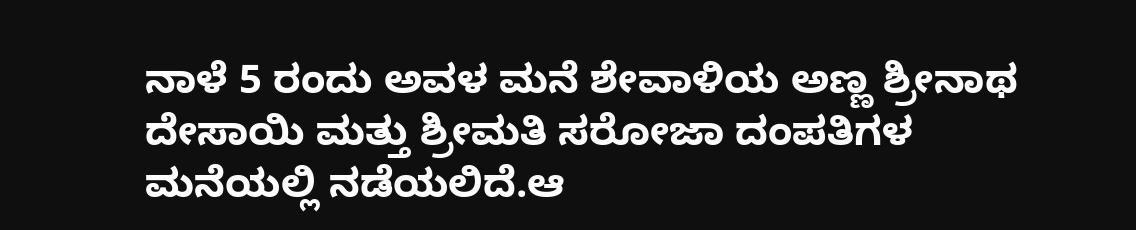ನಾಳೆ 5 ರಂದು ಅವಳ ಮನೆ ಶೇವಾಳಿಯ ಅಣ್ಣ ಶ್ರೀನಾಥ ದೇಸಾಯಿ ಮತ್ತು ಶ್ರೀಮತಿ ಸರೋಜಾ ದಂಪತಿಗಳ ಮನೆಯಲ್ಲಿ ನಡೆಯಲಿದೆ.ಆ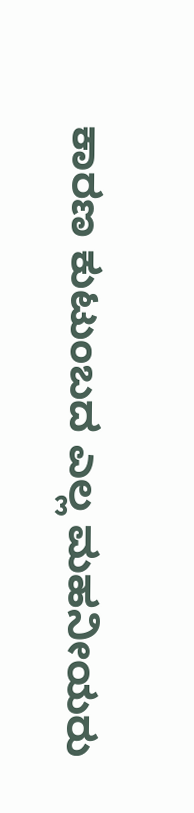ಕಾರಣ ಕುಟುಂಬದ ಎಲ್ಲ ಮಹನೀಯರು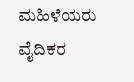ಮಹಿಳೆಯರು ವೈದಿಕರ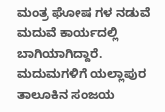ಮಂತ್ರ ಘೋಷ ಗಳ ನಡುವೆ ಮದುವೆ ಕಾರ್ಯದಲ್ಲಿ ಬಾಗಿಯಾಗಿದ್ದಾರೆ. ಮದುಮಗಳಿಗೆ ಯಲ್ಲಾಪುರ ತಾಲೂಕಿನ ಸಂಜಯ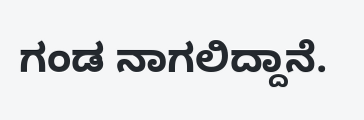ಗಂಡ ನಾಗಲಿದ್ದಾನೆ.